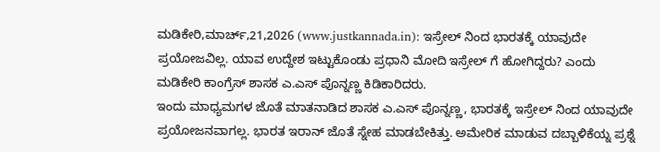ಮಡಿಕೇರಿ,ಮಾರ್ಚ್,21,2026 (www.justkannada.in): ಇಸ್ರೇಲ್ ನಿಂದ ಭಾರತಕ್ಕೆ ಯಾವುದೇ ಪ್ರಯೋಜವಿಲ್ಲ. ಯಾವ ಉದ್ದೇಶ ಇಟ್ಟುಕೊಂಡು ಪ್ರಧಾನಿ ಮೋದಿ ಇಸ್ರೇಲ್ ಗೆ ಹೋಗಿದ್ದರು? ಎಂದು ಮಡಿಕೇರಿ ಕಾಂಗ್ರೆಸ್ ಶಾಸಕ ಎ.ಎಸ್ ಪೊನ್ನಣ್ಣ ಕಿಡಿಕಾರಿದರು.
ಇಂದು ಮಾಧ್ಯಮಗಳ ಜೊತೆ ಮಾತನಾಡಿದ ಶಾಸಕ ಎ.ಎಸ್ ಪೊನ್ನಣ್ಣ, ಭಾರತಕ್ಕೆ ಇಸ್ರೇಲ್ ನಿಂದ ಯಾವುದೇ ಪ್ರಯೋಜನವಾಗಲ್ಲ. ಭಾರತ ಇರಾನ್ ಜೊತೆ ಸ್ನೇಹ ಮಾಡಬೇಕಿತ್ತು. ಅಮೇರಿಕ ಮಾಡುವ ದಬ್ಬಾಳಿಕೆಯ್ನ ಪ್ರಶ್ನೆ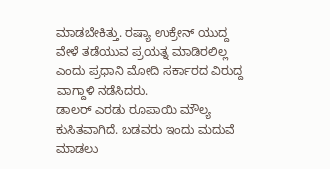ಮಾಡಬೇಕಿತ್ತು. ರಷ್ಯಾ ಉಕ್ರೇನ್ ಯುದ್ದ ವೇಳೆ ತಡೆಯುವ ಪ್ರಯತ್ನ ಮಾಡಿರಲಿಲ್ಲ ಎಂದು ಪ್ರಧಾನಿ ಮೋದಿ ಸರ್ಕಾರದ ವಿರುದ್ದ ವಾಗ್ದಾಳಿ ನಡೆಸಿದರು.
ಡಾಲರ್ ಎರಡು ರೂಪಾಯಿ ಮೌಲ್ಯ ಕುಸಿತವಾಗಿದೆ. ಬಡವರು ಇಂದು ಮದುವೆ ಮಾಡಲು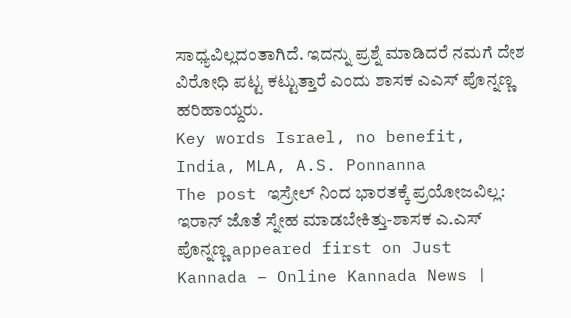ಸಾಧ್ಯವಿಲ್ಲದಂತಾಗಿದೆ. ಇದನ್ನು ಪ್ರಶ್ನೆ ಮಾಡಿದರೆ ನಮಗೆ ದೇಶ ವಿರೋಧಿ ಪಟ್ಟ ಕಟ್ಟುತ್ತಾರೆ ಎಂದು ಶಾಸಕ ಎಎಸ್ ಪೊನ್ನಣ್ಣ ಹರಿಹಾಯ್ದರು.
Key words Israel, no benefit, India, MLA, A.S. Ponnanna
The post ಇಸ್ರೇಲ್ ನಿಂದ ಭಾರತಕ್ಕೆ ಪ್ರಯೋಜವಿಲ್ಲ: ಇರಾನ್ ಜೊತೆ ಸ್ನೇಹ ಮಾಡಬೇಕಿತ್ತು-ಶಾಸಕ ಎ.ಎಸ್ ಪೊನ್ನಣ್ಣ appeared first on Just Kannada – Online Kannada News |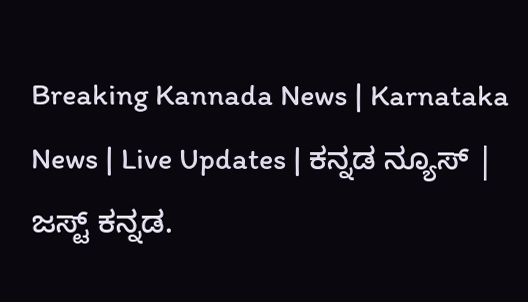Breaking Kannada News | Karnataka News | Live Updates | ಕನ್ನಡ ನ್ಯೂಸ್ | ಜಸ್ಟ್ ಕನ್ನಡ.